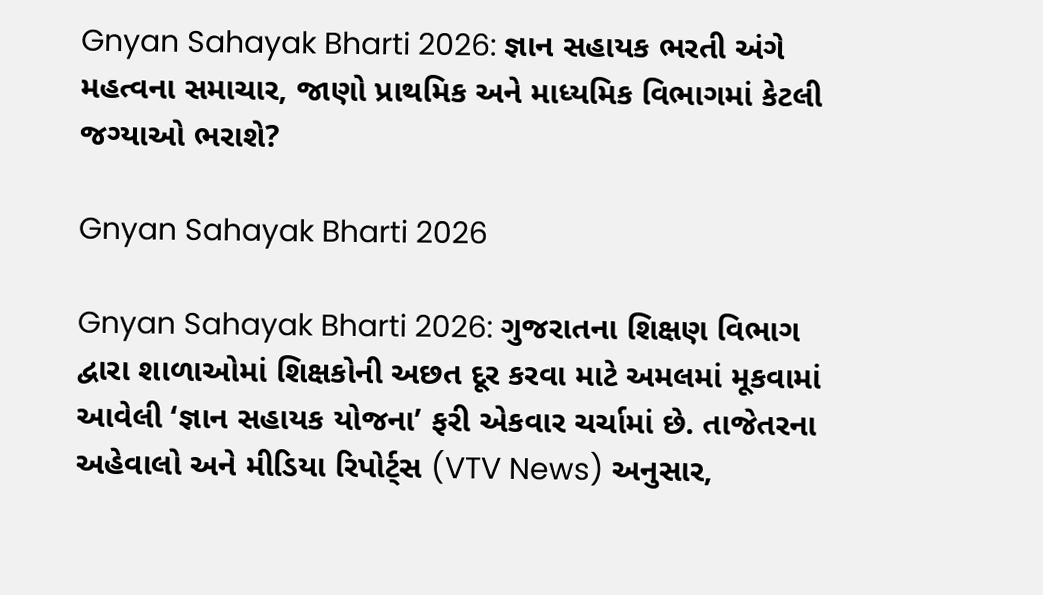Gnyan Sahayak Bharti 2026: જ્ઞાન સહાયક ભરતી અંગે મહત્વના સમાચાર, જાણો પ્રાથમિક અને માધ્યમિક વિભાગમાં કેટલી જગ્યાઓ ભરાશે?

Gnyan Sahayak Bharti 2026

Gnyan Sahayak Bharti 2026: ગુજરાતના શિક્ષણ વિભાગ દ્વારા શાળાઓમાં શિક્ષકોની અછત દૂર કરવા માટે અમલમાં મૂકવામાં આવેલી ‘જ્ઞાન સહાયક યોજના’ ફરી એકવાર ચર્ચામાં છે. તાજેતરના અહેવાલો અને મીડિયા રિપોર્ટ્સ (VTV News) અનુસાર,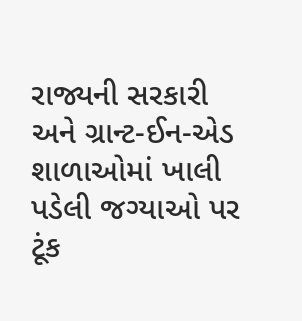રાજ્યની સરકારી અને ગ્રાન્ટ-ઈન-એડ શાળાઓમાં ખાલી પડેલી જગ્યાઓ પર ટૂંક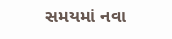સમયમાં નવા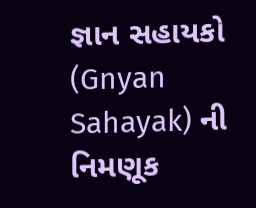જ્ઞાન સહાયકો (Gnyan Sahayak) ની નિમણૂક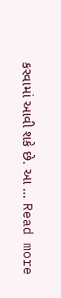કરવામાં આવી શકે છે. આ … Read more